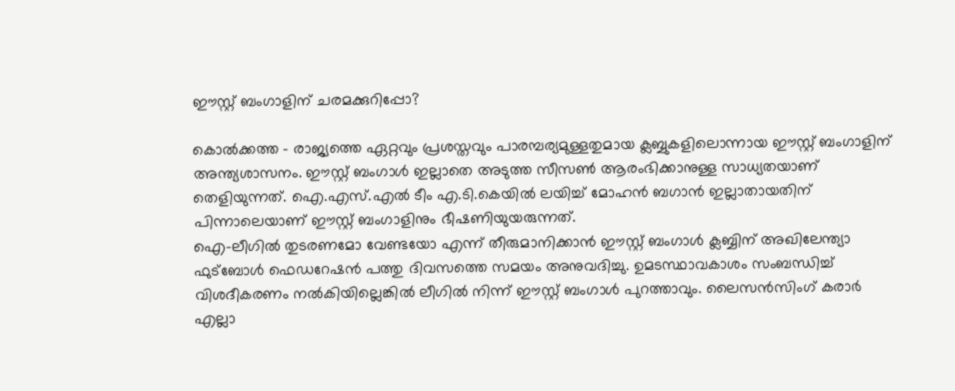ഈസ്റ്റ് ബംഗാളിന് ചരമക്കുറിപ്പോ?

കൊല്‍ക്കത്ത - രാജ്യത്തെ ഏറ്റവും പ്രശസ്തവും പാരമ്പര്യമുള്ളതുമായ ക്ലബ്ബുകളിലൊന്നായ ഈസ്റ്റ് ബംഗാളിന് അന്ത്യശാസനം. ഈസ്റ്റ് ബംഗാള്‍ ഇല്ലാതെ അടുത്ത സീസണ്‍ ആരംഭിക്കാനുള്ള സാധ്യതയാണ് തെളിയുന്നത്. ഐ.എസ്.എല്‍ ടീം എ.ടി.കെയില്‍ ലയിച്ച് മോഹന്‍ ബഗാന്‍ ഇല്ലാതായതിന് പിന്നാലെയാണ് ഈസ്റ്റ് ബംഗാളിനും ഭീഷണിയുയരുന്നത്.
ഐ-ലീഗില്‍ തുടരണമോ വേണ്ടയോ എന്ന് തീരുമാനിക്കാന്‍ ഈസ്റ്റ് ബംഗാള്‍ ക്ലബ്ബിന് അഖിലേന്ത്യാ ഫുട്‌ബോള്‍ ഫെഡറേഷന്‍ പത്തു ദിവസത്തെ സമയം അനുവദിച്ചു. ഉമടസ്ഥാവകാശം സംബന്ധിച്ച് വിശദീകരണം നല്‍കിയില്ലെങ്കില്‍ ലീഗില്‍ നിന്ന് ഈസ്റ്റ് ബംഗാള്‍ പുറത്താവും. ലൈസന്‍സിംഗ് കരാര്‍ എല്ലാ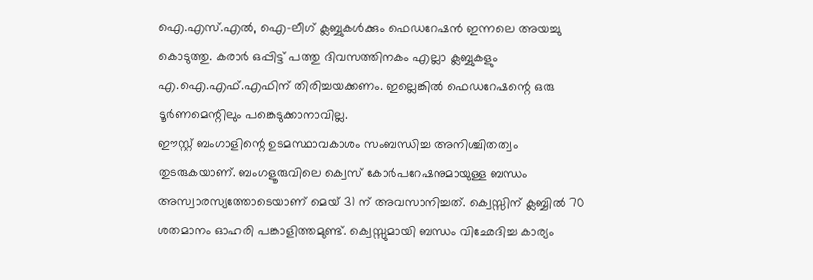ഐ.എസ്.എല്‍, ഐ-ലീഗ് ക്ലബ്ബുകള്‍ക്കും ഫെഡറേഷന്‍ ഇന്നലെ അയച്ചു കൊടുത്തു. കരാര്‍ ഒപ്പിട്ട് പത്തു ദിവസത്തിനകം എല്ലാ ക്ലബ്ബുകളും എ.ഐ.എഫ്.എഫിന് തിരിച്ചയക്കണം. ഇല്ലെങ്കില്‍ ഫെഡറേഷന്റെ ഒരു ടൂര്‍ണമെന്റിലും പങ്കെടുക്കാനാവില്ല.
ഈസ്റ്റ് ബംഗാളിന്റെ ഉടമസ്ഥാവകാശം സംബന്ധിച്ച അനിശ്ചിതത്വം തുടരുകയാണ്. ബംഗളൂരുവിലെ ക്വെസ് കോര്‍പറേഷനുമായുള്ള ബന്ധം അസ്വാരസ്യത്തോടെയാണ് മെയ് 31 ന് അവസാനിച്ചത്. ക്വെസ്സിന് ക്ലബ്ബില്‍ 70 ശതമാനം ഓഹരി പങ്കാളിത്തമുണ്ട്. ക്വെസ്സുമായി ബന്ധം വിഛേദിച്ച കാര്യം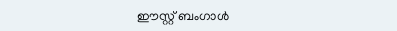ഈസ്റ്റ് ബംഗാള്‍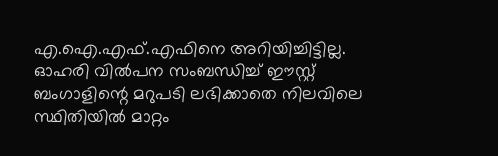എ.ഐ.എഫ്.എഫിനെ അറിയിച്ചിട്ടില്ല.
ഓഹരി വില്‍പന സംബന്ധിച്ച് ഈസ്റ്റ് ബംഗാളിന്റെ മറുപടി ലഭിക്കാതെ നിലവിലെ സ്ഥിതിയില്‍ മാറ്റം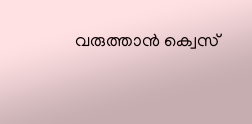വരുത്താന്‍ ക്വെസ്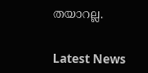തയാറല്ല.


Latest News